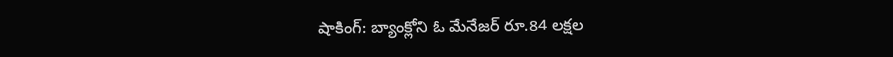షాకింగ్: బ్యాంక్లోని ఓ మేనేజర్ రూ.84 లక్షల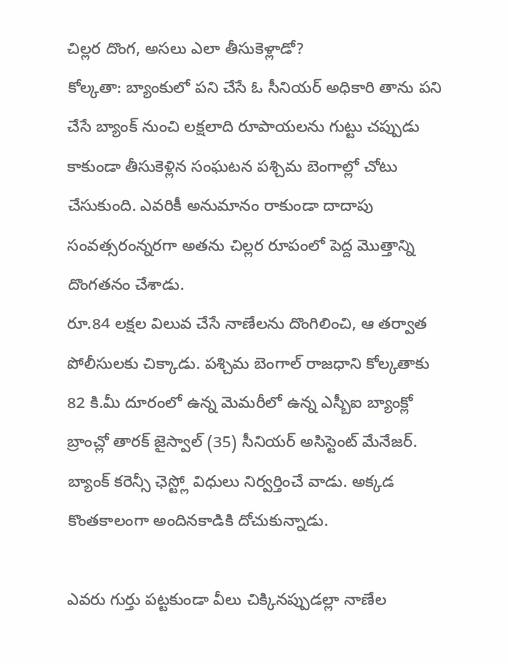చిల్లర దొంగ, అసలు ఎలా తీసుకెళ్లాడో?
కోల్కతా: బ్యాంకులో పని చేసే ఓ సీనియర్ అధికారి తాను పని చేసే బ్యాంక్ నుంచి లక్షలాది రూపాయలను గుట్టు చప్పుడు కాకుండా తీసుకెళ్లిన సంఘటన పశ్చిమ బెంగాల్లో చోటు చేసుకుంది. ఎవరికీ అనుమానం రాకుండా దాదాపు సంవత్సరంన్నరగా అతను చిల్లర రూపంలో పెద్ద మొత్తాన్ని దొంగతనం చేశాడు.
రూ.84 లక్షల విలువ చేసే నాణేలను దొంగిలించి, ఆ తర్వాత పోలీసులకు చిక్కాడు. పశ్చిమ బెంగాల్ రాజధాని కోల్కతాకు 82 కి.మీ దూరంలో ఉన్న మెమరీలో ఉన్న ఎస్బీఐ బ్యాంక్లో బ్రాంచ్లో తారక్ జైస్వాల్ (35) సీనియర్ అసిస్టెంట్ మేనేజర్. బ్యాంక్ కరెన్సీ ఛెస్ట్లో విధులు నిర్వర్తించే వాడు. అక్కడ కొంతకాలంగా అందినకాడికి దోచుకున్నాడు.

ఎవరు గుర్తు పట్టకుండా వీలు చిక్కినప్పుడల్లా నాణేల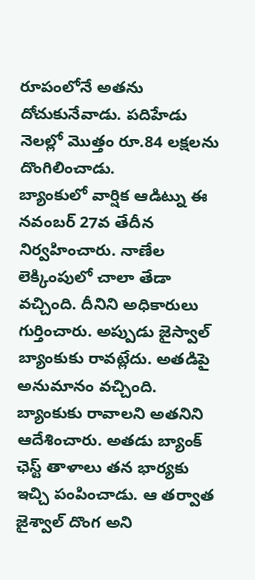రూపంలోనే అతను దోచుకునేవాడు. పదిహేడు నెలల్లో మొత్తం రూ.84 లక్షలను దొంగిలించాడు.
బ్యాంకులో వార్షిక ఆడిట్ను ఈ నవంబర్ 27వ తేదీన నిర్వహించారు. నాణేల లెక్కింపులో చాలా తేడా వచ్చింది. దీనిని అధికారులు గుర్తించారు. అప్పుడు జైస్వాల్ బ్యాంకుకు రావట్లేదు. అతడిపై అనుమానం వచ్చింది.
బ్యాంకుకు రావాలని అతనిని ఆదేశించారు. అతడు బ్యాంక్ ఛెస్ట్ తాళాలు తన భార్యకు ఇచ్చి పంపించాడు. ఆ తర్వాత జైశ్వాల్ దొంగ అని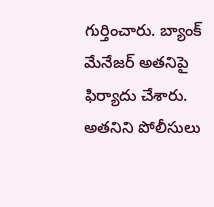గుర్తించారు. బ్యాంక్ మేనేజర్ అతనిపై ఫిర్యాదు చేశారు. అతనిని పోలీసులు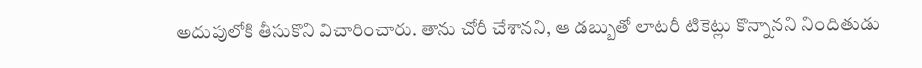అదుపులోకి తీసుకొని విచారించారు. తాను చోరీ చేశానని, ఆ డబ్బుతో లాటరీ టికెట్లు కొన్నానని నిందితుడు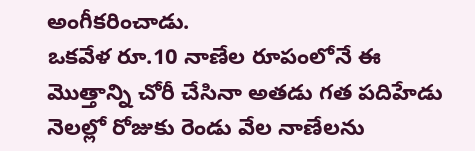అంగీకరించాడు.
ఒకవేళ రూ.10 నాణేల రూపంలోనే ఈ మొత్తాన్ని చోరీ చేసినా అతడు గత పదిహేడు నెలల్లో రోజుకు రెండు వేల నాణేలను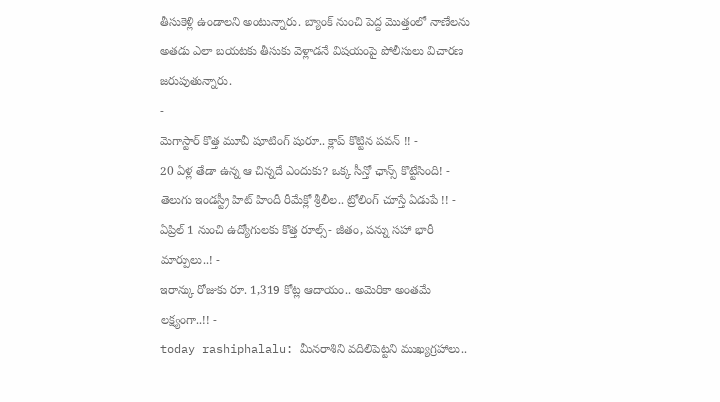తీసుకెళ్లి ఉండాలని అంటున్నారు. బ్యాంక్ నుంచి పెద్ద మొత్తంలో నాణేలను అతడు ఎలా బయటకు తీసుకు వెళ్లాడనే విషయంపై పోలీసులు విచారణ జరుపుతున్నారు.
-
మెగాస్టార్ కొత్త మూవీ షూటింగ్ షురూ.. క్లాప్ కొట్టిన పవన్ !! -
20 ఏళ్ల తేడా ఉన్న ఆ చిన్నదే ఎందుకు? ఒక్క సీన్తో ఛాన్స్ కొట్టేసింది! -
తెలుగు ఇండస్ట్రీ హిట్ హిందీ రీమేక్లో శ్రీలీల.. ట్రోలింగ్ చూస్తే ఏడుపే !! -
ఏప్రిల్ 1 నుంచి ఉద్యోగులకు కొత్త రూల్స్- జీతం, పన్ను సహా భారీ మార్పులు..! -
ఇరాన్కు రోజుకు రూ. 1,319 కోట్ల ఆదాయం.. అమెరికా అంతమే లక్ష్యంగా..!! -
today rashiphalalu: మీనరాశిని వదిలిపెట్టని ముఖ్యగ్రహాలు..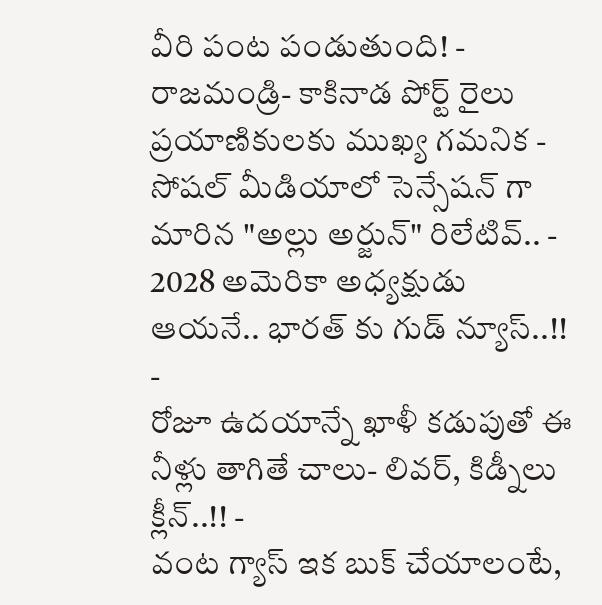వీరి పంట పండుతుంది! -
రాజమండ్రి- కాకినాడ పోర్ట్ రైలు ప్రయాణికులకు ముఖ్య గమనిక -
సోషల్ మీడియాలో సెన్సేషన్ గా మారిన "అల్లు అర్జున్" రిలేటివ్.. -
2028 అమెరికా అధ్యక్షుడు ఆయనే.. భారత్ కు గుడ్ న్యూస్..!! -
రోజూ ఉదయాన్నే ఖాళీ కడుపుతో ఈ నీళ్లు తాగితే చాలు- లివర్, కిడ్నీలు క్లీన్..!! -
వంట గ్యాస్ ఇక బుక్ చేయాలంటే,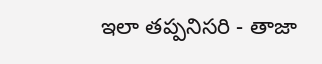ఇలా తప్పనిసరి - తాజా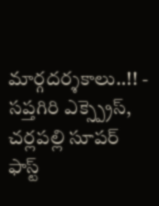మార్గదర్శకాలు..!! -
సప్తగిరి ఎక్స్ప్రెస్, చర్లపల్లి సూపర్ ఫాస్ట్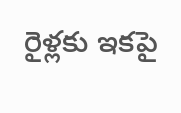రైళ్లకు ఇకపై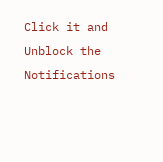Click it and Unblock the Notifications